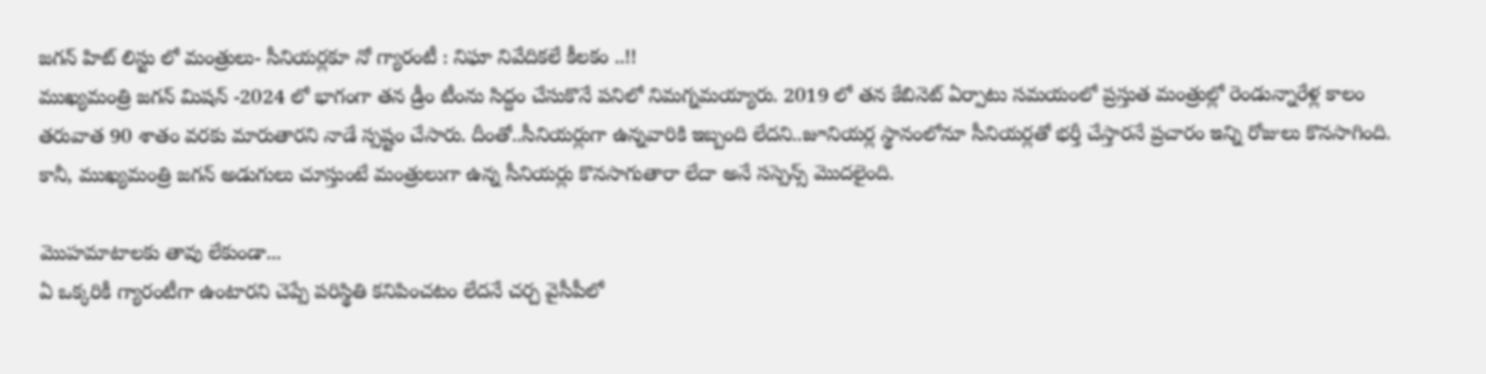జగన్ హిట్ లిస్టు లో మంత్రులు- సీనియర్లకూ నో గ్యారంటీ : నిఘా నివేదికలే కీలకం ..!!
ముఖ్యమంత్రి జగన్ మిషన్ -2024 లో భాగంగా తన డ్రీం టీంను సిద్దం చేసుకొనే పనిలో నిమగ్నమయ్యారు. 2019 లో తన కేబినెట్ ఏర్పాటు సమయంలో ప్రస్తుత మంత్రుల్లో రెండున్నారేళ్ల కాలం తరువాత 90 శాతం వరకు మారుతారని నాడే స్పష్టం చేసారు. దీంతో..సీనియర్లుగా ఉన్నవారికి ఇబ్బంది లేదని..జూనియర్ల స్థానంలోనూ సీనియర్లతో భర్తీ చేస్తారనే ప్రచారం ఇన్ని రోజులు కొనసాగింది. కానీ, ముఖ్యమంత్రి జగన్ అడుగులు చూస్తుంటే మంత్రులుగా ఉన్న సీనియర్లు కొనసాగుతారా లేదా అనే సస్పెన్స్ మొదలైంది.

మొహమాటాలకు తావు లేకుండా...
ఏ ఒక్కరికీ గ్యారంటీగా ఉంటారని చెప్పే పరిస్థితి కనిపించటం లేదనే చర్చ వైసీపీలో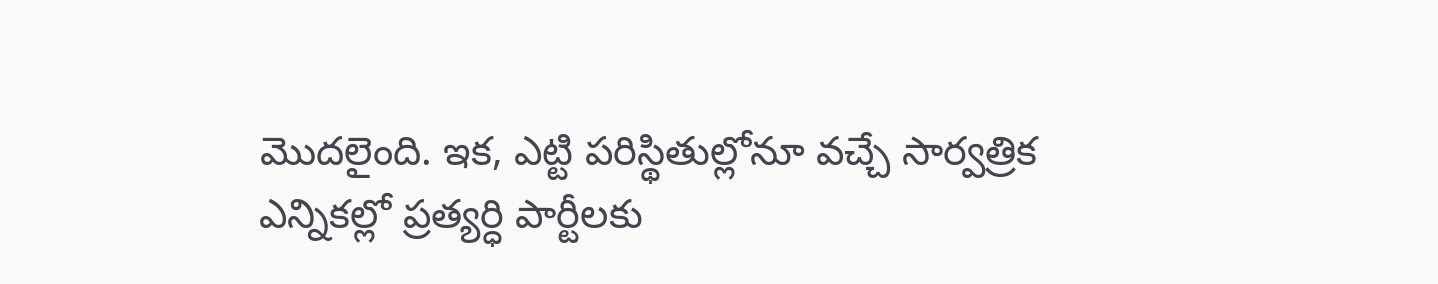మొదలైంది. ఇక, ఎట్టి పరిస్థితుల్లోనూ వచ్చే సార్వత్రిక ఎన్నికల్లో ప్రత్యర్ధి పార్టీలకు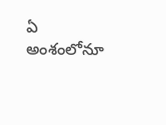ఏ అంశంలోనూ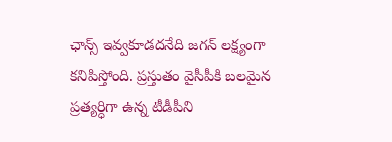ఛాన్స్ ఇవ్వకూడదనేది జగన్ లక్ష్యంగా కనిపిస్తోంది. ప్రస్తుతం వైసీపీకి బలమైన ప్రత్యర్ధిగా ఉన్న టీడీపీని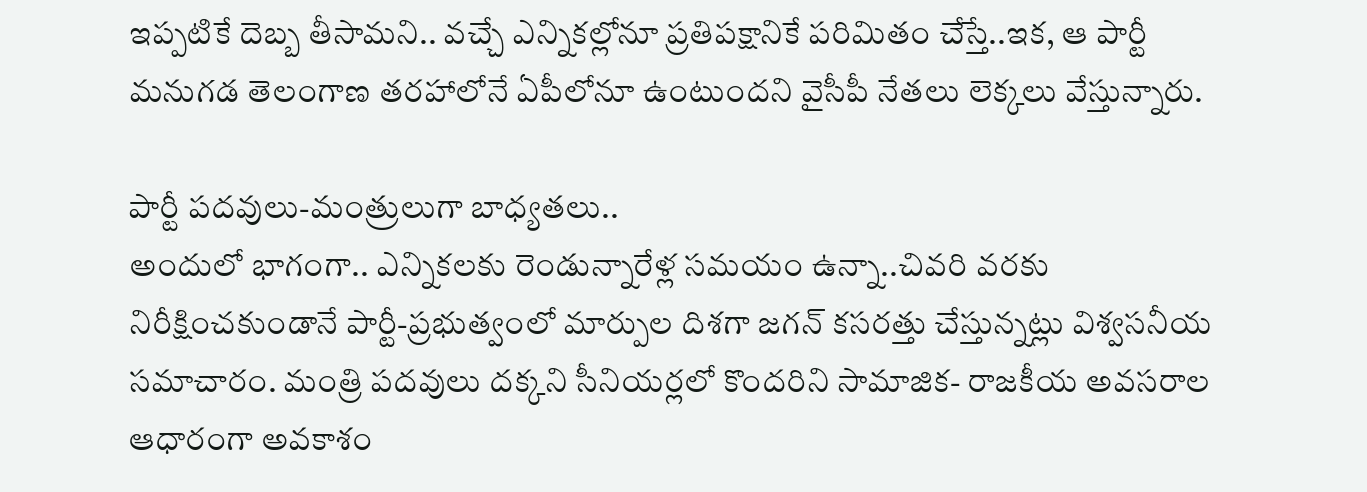ఇప్పటికే దెబ్బ తీసామని.. వచ్చే ఎన్నికల్లోనూ ప్రతిపక్షానికే పరిమితం చేస్తే..ఇక, ఆ పార్టీ మనుగడ తెలంగాణ తరహాలోనే ఏపీలోనూ ఉంటుందని వైసీపీ నేతలు లెక్కలు వేస్తున్నారు.

పార్టీ పదవులు-మంత్రులుగా బాధ్యతలు..
అందులో భాగంగా.. ఎన్నికలకు రెండున్నారేళ్ల సమయం ఉన్నా..చివరి వరకు నిరీక్షించకుండానే పార్టీ-ప్రభుత్వంలో మార్పుల దిశగా జగన్ కసరత్తు చేస్తున్నట్లు విశ్వసనీయ సమాచారం. మంత్రి పదవులు దక్కని సీనియర్లలో కొందరిని సామాజిక- రాజకీయ అవసరాల ఆధారంగా అవకాశం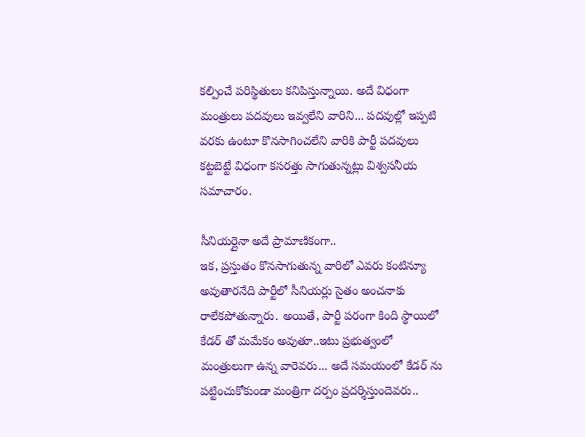కల్పించే పరిస్థితులు కనిపిస్తున్నాయి. అదే విధంగా మంత్రులు పదవులు ఇవ్వలేని వారిని... పదవుల్లో ఇప్పటి వరకు ఉంటూ కొనసాగించలేని వారికి పార్టీ పదవులు కట్టబెట్టే విధంగా కసరత్తు సాగుతున్నట్లు విశ్వసనీయ సమాచారం.

సీనియర్లైనా అదే ప్రామాణికంగా..
ఇక, ప్రస్తుతం కొనసాగుతున్న వారిలో ఎవరు కంటిన్యూ అవుతారనేది పార్టీలో సీనియర్లు సైతం అంచనాకు రాలేకపోతున్నారు. అయితే, పార్టీ పరంగా కింది స్థాయిలో కేడర్ తో మమేకం అవుతూ..ఇటు ప్రభుత్వంలో మంత్రులుగా ఉన్న వారెవరు... అదే సమయంలో కేడర్ ను పట్టించుకోకుండా మంత్రిగా దర్పం ప్రదర్శిస్తుందెవరు..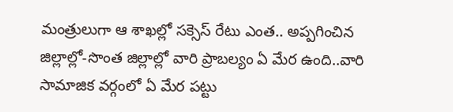మంత్రులుగా ఆ శాఖల్లో సక్సెస్ రేటు ఎంత.. అప్పగించిన జిల్లాల్లో-సొంత జిల్లాల్లో వారి ప్రాబల్యం ఏ మేర ఉంది..వారి సామాజిక వర్గంలో ఏ మేర పట్టు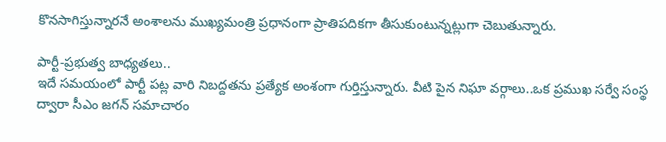కొనసాగిస్తున్నారనే అంశాలను ముఖ్యమంత్రి ప్రధానంగా ప్రాతిపదికగా తీసుకుంటున్నట్లుగా చెబుతున్నారు.

పార్టీ-ప్రభుత్వ బాధ్యతలు..
ఇదే సమయంలో పార్టీ పట్ల వారి నిబద్దతను ప్రత్యేక అంశంగా గుర్తిస్తున్నారు. వీటి పైన నిఘా వర్గాలు..ఒక ప్రముఖ సర్వే సంస్థ ద్వారా సీఎం జగన్ సమాచారం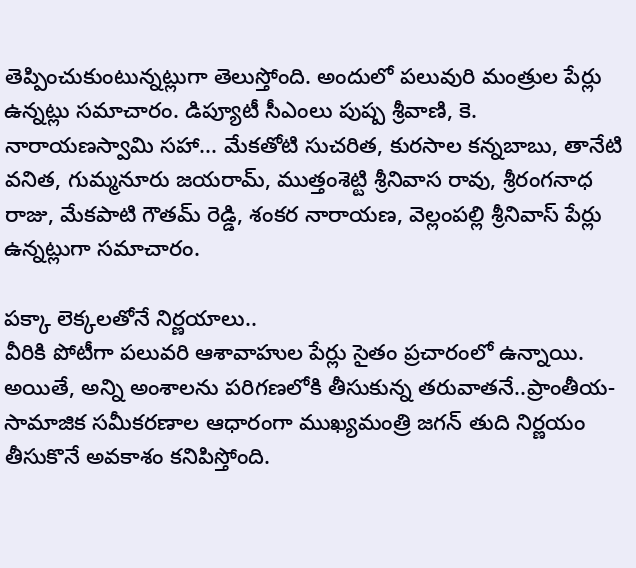తెప్పించుకుంటున్నట్లుగా తెలుస్తోంది. అందులో పలువురి మంత్రుల పేర్లు ఉన్నట్లు సమాచారం. డిప్యూటీ సీఎంలు పుష్ప శ్రీవాణి, కె. నారాయణస్వామి సహా... మేకతోటి సుచరిత, కురసాల కన్నబాబు, తానేటి వనిత, గుమ్మనూరు జయరామ్, ముత్తంశెట్టి శ్రీనివాస రావు, శ్రీరంగనాధ రాజు, మేకపాటి గౌతమ్ రెడ్డి, శంకర నారాయణ, వెల్లంపల్లి శ్రీనివాస్ పేర్లు ఉన్నట్లుగా సమాచారం.

పక్కా లెక్కలతోనే నిర్ణయాలు..
వీరికి పోటీగా పలువరి ఆశావాహుల పేర్లు సైతం ప్రచారంలో ఉన్నాయి. అయితే, అన్ని అంశాలను పరిగణలోకి తీసుకున్న తరువాతనే..ప్రాంతీయ-సామాజిక సమీకరణాల ఆధారంగా ముఖ్యమంత్రి జగన్ తుది నిర్ణయం తీసుకొనే అవకాశం కనిపిస్తోంది.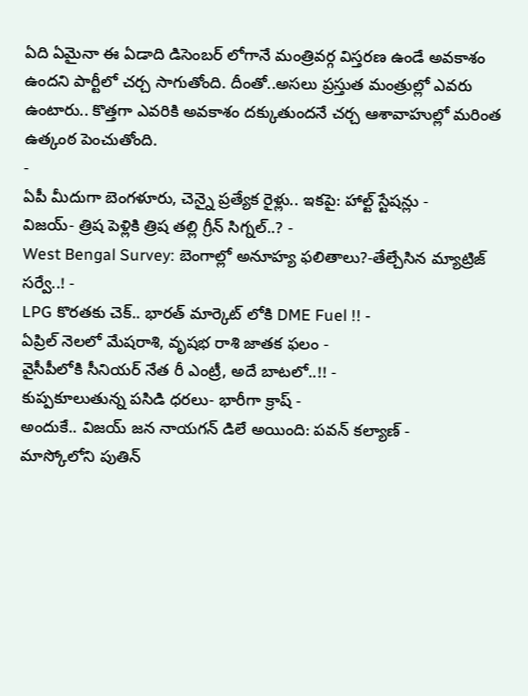ఏది ఏమైనా ఈ ఏడాది డిసెంబర్ లోగానే మంత్రివర్గ విస్తరణ ఉండే అవకాశం ఉందని పార్టీలో చర్చ సాగుతోంది. దీంతో..అసలు ప్రస్తుత మంత్రుల్లో ఎవరు ఉంటారు.. కొత్తగా ఎవరికి అవకాశం దక్కుతుందనే చర్చ ఆశావాహుల్లో మరింత ఉత్కంఠ పెంచుతోంది.
-
ఏపీ మీదుగా బెంగళూరు, చెన్నై ప్రత్యేక రైళ్లు.. ఇకపై: హాల్ట్ స్టేషన్లు -
విజయ్- త్రిష పెళ్లికి త్రిష తల్లి గ్రీన్ సిగ్నల్..? -
West Bengal Survey: బెంగాల్లో అనూహ్య ఫలితాలు?-తేల్చేసిన మ్యాట్రిజ్ సర్వే..! -
LPG కొరతకు చెక్.. భారత్ మార్కెట్ లోకి DME Fuel !! -
ఏప్రిల్ నెలలో మేషరాశి, వృషభ రాశి జాతక ఫలం -
వైసీపీలోకి సీనియర్ నేత రీ ఎంట్రీ, అదే బాటలో..!! -
కుప్పకూలుతున్న పసిడి ధరలు- భారీగా క్రాష్ -
అందుకే.. విజయ్ జన నాయగన్ డిలే అయింది: పవన్ కల్యాణ్ -
మాస్కోలోని పుతిన్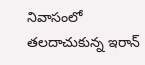నివాసంలో తలదాచుకున్న ఇరాన్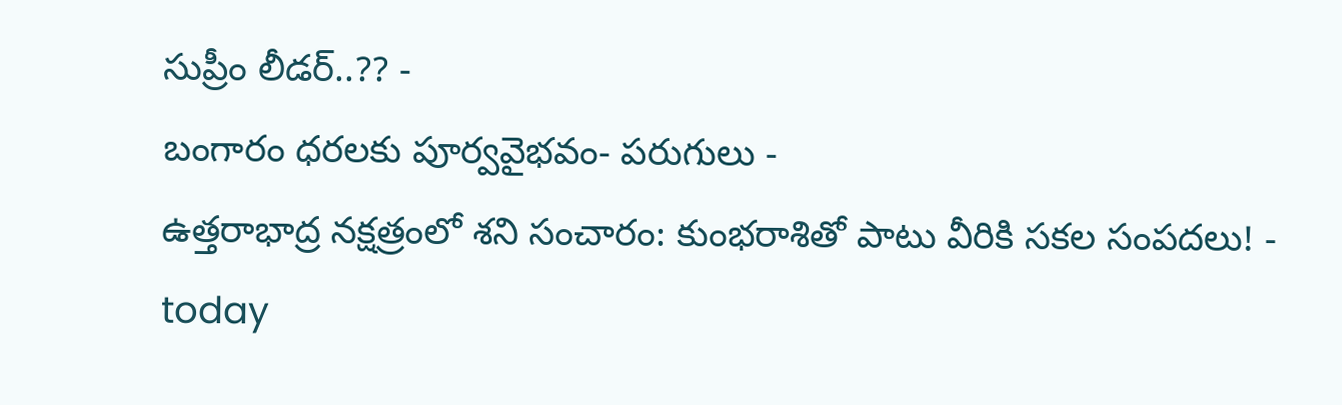సుప్రీం లీడర్..?? -
బంగారం ధరలకు పూర్వవైభవం- పరుగులు -
ఉత్తరాభాద్ర నక్షత్రంలో శని సంచారం: కుంభరాశితో పాటు వీరికి సకల సంపదలు! -
today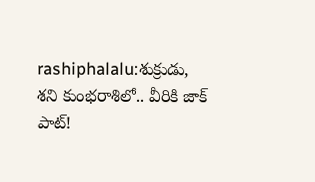rashiphalalu:శుక్రుడు, శని కుంభరాశిలో.. వీరికి జాక్ పాట్!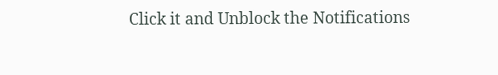Click it and Unblock the Notifications